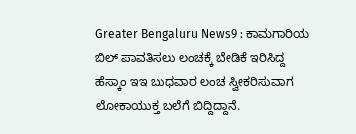Greater Bengaluru News9 : ಕಾಮಗಾರಿಯ ಬಿಲ್ ಪಾವತಿಸಲು ಲಂಚಕ್ಕೆ ಬೇಡಿಕೆ ಇರಿಸಿದ್ದ ಹೆಸ್ಕಾಂ ಇಇ ಬುಧವಾರ ಲಂಚ ಸ್ವೀಕರಿಸುವಾಗ ಲೋಕಾಯುಕ್ತ ಬಲೆಗೆ ಬಿದ್ದಿದ್ದಾನೆ.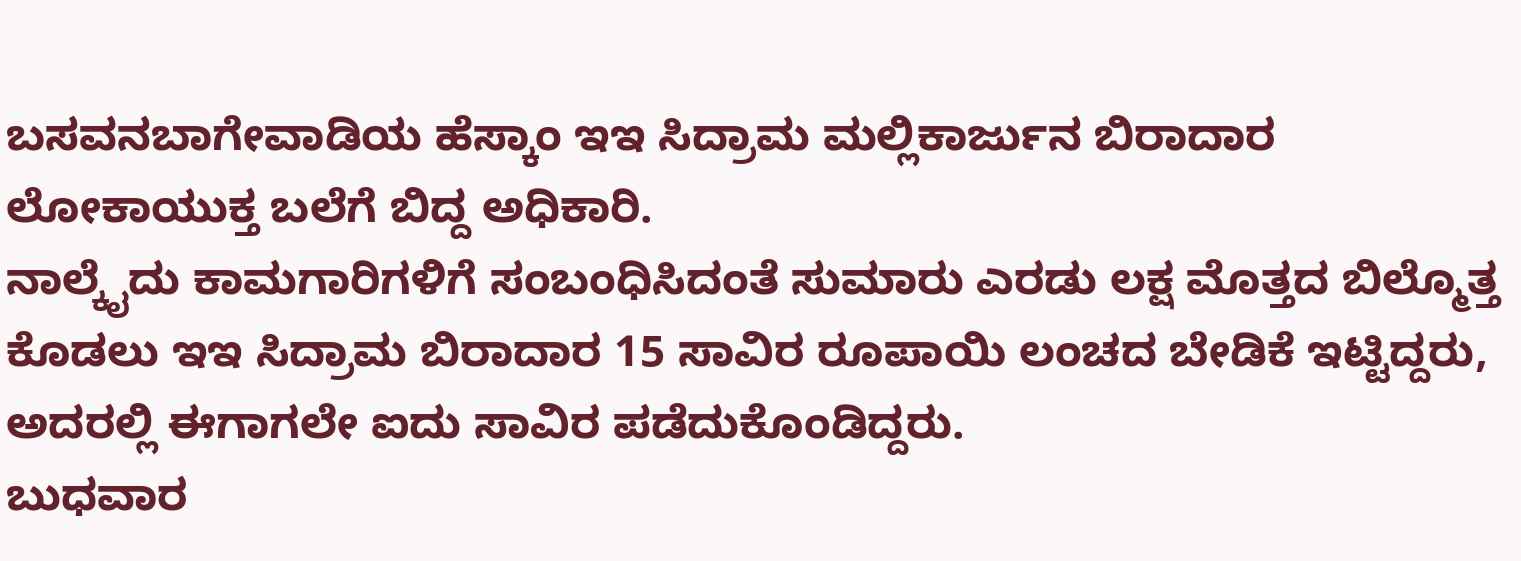ಬಸವನಬಾಗೇವಾಡಿಯ ಹೆಸ್ಕಾಂ ಇಇ ಸಿದ್ರಾಮ ಮಲ್ಲಿಕಾರ್ಜುನ ಬಿರಾದಾರ ಲೋಕಾಯುಕ್ತ ಬಲೆಗೆ ಬಿದ್ದ ಅಧಿಕಾರಿ.
ನಾಲ್ಕೈದು ಕಾಮಗಾರಿಗಳಿಗೆ ಸಂಬಂಧಿಸಿದಂತೆ ಸುಮಾರು ಎರಡು ಲಕ್ಷ ಮೊತ್ತದ ಬಿಲ್ಮೊತ್ತ ಕೊಡಲು ಇಇ ಸಿದ್ರಾಮ ಬಿರಾದಾರ 15 ಸಾವಿರ ರೂಪಾಯಿ ಲಂಚದ ಬೇಡಿಕೆ ಇಟ್ಟಿದ್ದರು, ಅದರಲ್ಲಿ ಈಗಾಗಲೇ ಐದು ಸಾವಿರ ಪಡೆದುಕೊಂಡಿದ್ದರು.
ಬುಧವಾರ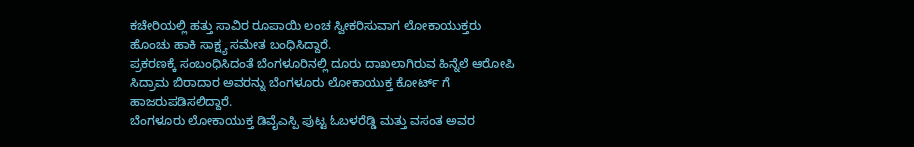ಕಚೇರಿಯಲ್ಲಿ ಹತ್ತು ಸಾವಿರ ರೂಪಾಯಿ ಲಂಚ ಸ್ವೀಕರಿಸುವಾಗ ಲೋಕಾಯುಕ್ತರು ಹೊಂಚು ಹಾಕಿ ಸಾಕ್ಷ್ಯ ಸಮೇತ ಬಂಧಿಸಿದ್ದಾರೆ.
ಪ್ರಕರಣಕ್ಕೆ ಸಂಬಂಧಿಸಿದಂತೆ ಬೆಂಗಳೂರಿನಲ್ಲಿ ದೂರು ದಾಖಲಾಗಿರುವ ಹಿನ್ನೆಲೆ ಆರೋಪಿ ಸಿದ್ರಾಮ ಬಿರಾದಾರ ಅವರನ್ನು ಬೆಂಗಳೂರು ಲೋಕಾಯುಕ್ತ ಕೋರ್ಟ್ ಗೆ ಹಾಜರುಪಡಿಸಲಿದ್ದಾರೆ.
ಬೆಂಗಳೂರು ಲೋಕಾಯುಕ್ತ ಡಿವೈಎಸ್ಪಿ ಪುಟ್ಟ ಓಬಳರೆಡ್ಡಿ ಮತ್ತು ವಸಂತ ಅವರ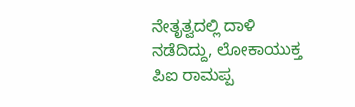ನೇತೃತ್ವದಲ್ಲಿ ದಾಳಿ ನಡೆದಿದ್ದು, ಲೋಕಾಯುಕ್ತ ಪಿಐ ರಾಮಪ್ಪ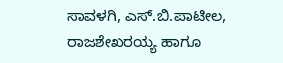ಸಾವಳಗಿ, ಎಸ್.ಬಿ.ಪಾಟೀಲ, ರಾಜಶೇಖರಯ್ಯ ಹಾಗೂ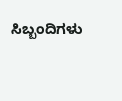ಸಿಬ್ಬಂದಿಗಳು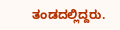ತಂಡದಲ್ಲಿದ್ದರು.